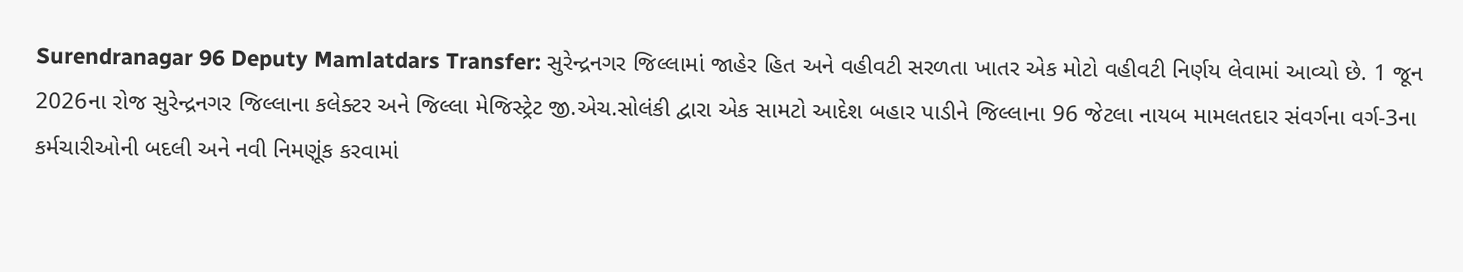Surendranagar 96 Deputy Mamlatdars Transfer: સુરેન્દ્રનગર જિલ્લામાં જાહેર હિત અને વહીવટી સરળતા ખાતર એક મોટો વહીવટી નિર્ણય લેવામાં આવ્યો છે. 1 જૂન 2026ના રોજ સુરેન્દ્રનગર જિલ્લાના કલેક્ટર અને જિલ્લા મેજિસ્ટ્રેટ જી.એચ.સોલંકી દ્વારા એક સામટો આદેશ બહાર પાડીને જિલ્લાના 96 જેટલા નાયબ મામલતદાર સંવર્ગના વર્ગ-3ના કર્મચારીઓની બદલી અને નવી નિમણૂંક કરવામાં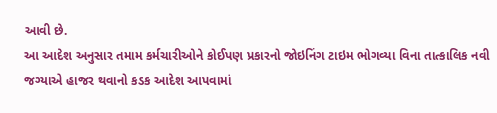આવી છે.
આ આદેશ અનુસાર તમામ કર્મચારીઓને કોઈપણ પ્રકારનો જોઇનિંગ ટાઇમ ભોગવ્યા વિના તાત્કાલિક નવી જગ્યાએ હાજર થવાનો કડક આદેશ આપવામાં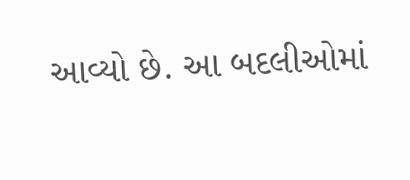આવ્યો છે. આ બદલીઓમાં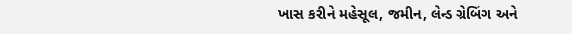ખાસ કરીને મહેસૂલ, જમીન, લેન્ડ ગ્રેબિંગ અને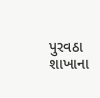પુરવઠા શાખાના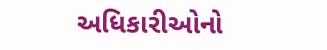અધિકારીઓનો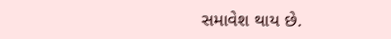સમાવેશ થાય છે.